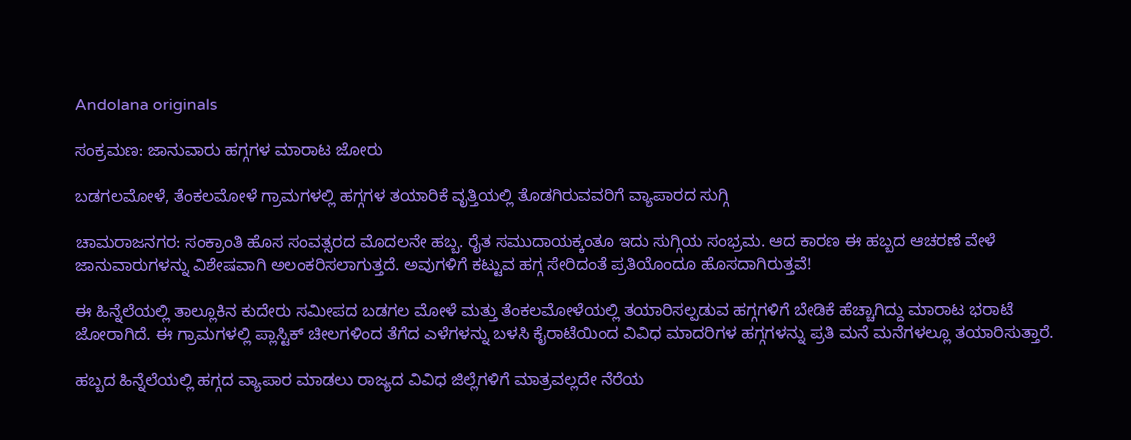Andolana originals

ಸಂಕ್ರಮಣ: ಜಾನುವಾರು ಹಗ್ಗಗಳ ಮಾರಾಟ ಜೋರು

ಬಡಗಲಮೋಳೆ, ತೆಂಕಲಮೋಳೆ ಗ್ರಾಮಗಳಲ್ಲಿ ಹಗ್ಗಗಳ ತಯಾರಿಕೆ ವೃತ್ತಿಯಲ್ಲಿ ತೊಡಗಿರುವವರಿಗೆ ವ್ಯಾಪಾರದ ಸುಗ್ಗಿ

ಚಾಮರಾಜನಗರ: ಸಂಕ್ರಾಂತಿ ಹೊಸ ಸಂವತ್ಸರದ ಮೊದಲನೇ ಹಬ್ಬ. ರೈತ ಸಮುದಾಯಕ್ಕಂತೂ ಇದು ಸುಗ್ಗಿಯ ಸಂಭ್ರಮ. ಆದ ಕಾರಣ ಈ ಹಬ್ಬದ ಆಚರಣೆ ವೇಳೆ ಜಾನುವಾರುಗಳನ್ನು ವಿಶೇಷವಾಗಿ ಅಲಂಕರಿಸಲಾಗುತ್ತದೆ. ಅವುಗಳಿಗೆ ಕಟ್ಟುವ ಹಗ್ಗ ಸೇರಿದಂತೆ ಪ್ರತಿಯೊಂದೂ ಹೊಸದಾಗಿರುತ್ತವೆ!

ಈ ಹಿನ್ನೆಲೆಯಲ್ಲಿ ತಾಲ್ಲೂಕಿನ ಕುದೇರು ಸಮೀಪದ ಬಡಗಲ ಮೋಳೆ ಮತ್ತು ತೆಂಕಲಮೋಳೆಯಲ್ಲಿ ತಯಾರಿಸಲ್ಪಡುವ ಹಗ್ಗಗಳಿಗೆ ಬೇಡಿಕೆ ಹೆಚ್ಚಾಗಿದ್ದು ಮಾರಾಟ ಭರಾಟೆ ಜೋರಾಗಿದೆ. ಈ ಗ್ರಾಮಗಳಲ್ಲಿ ಪ್ಲಾಸ್ಟಿಕ್ ಚೀಲಗಳಿಂದ ತೆಗೆದ ಎಳೆಗಳನ್ನು ಬಳಸಿ ಕೈರಾಟೆಯಿಂದ ವಿವಿಧ ಮಾದರಿಗಳ ಹಗ್ಗಗಳನ್ನು ಪ್ರತಿ ಮನೆ ಮನೆಗಳಲ್ಲೂ ತಯಾರಿಸುತ್ತಾರೆ.

ಹಬ್ಬದ ಹಿನ್ನೆಲೆಯಲ್ಲಿ ಹಗ್ಗದ ವ್ಯಾಪಾರ ಮಾಡಲು ರಾಜ್ಯದ ವಿವಿಧ ಜಿಲ್ಲೆಗಳಿಗೆ ಮಾತ್ರವಲ್ಲದೇ ನೆರೆಯ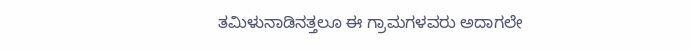ತಮಿಳುನಾಡಿನತ್ತಲೂ ಈ ಗ್ರಾಮಗಳವರು ಅದಾಗಲೇ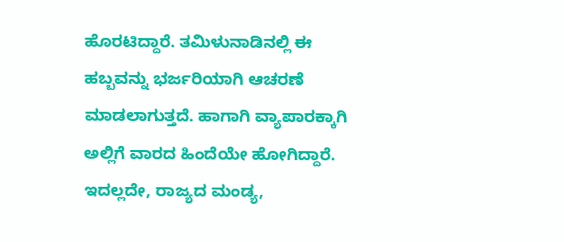ಹೊರಟಿದ್ದಾರೆ. ತಮಿಳುನಾಡಿನಲ್ಲಿ ಈ ಹಬ್ಬವನ್ನು ಭರ್ಜರಿಯಾಗಿ ಆಚರಣೆ ಮಾಡಲಾಗುತ್ತದೆ. ಹಾಗಾಗಿ ವ್ಯಾಪಾರಕ್ಕಾಗಿ ಅಲ್ಲಿಗೆ ವಾರದ ಹಿಂದೆಯೇ ಹೋಗಿದ್ದಾರೆ. ಇದಲ್ಲದೇ, ರಾಜ್ಯದ ಮಂಡ್ಯ,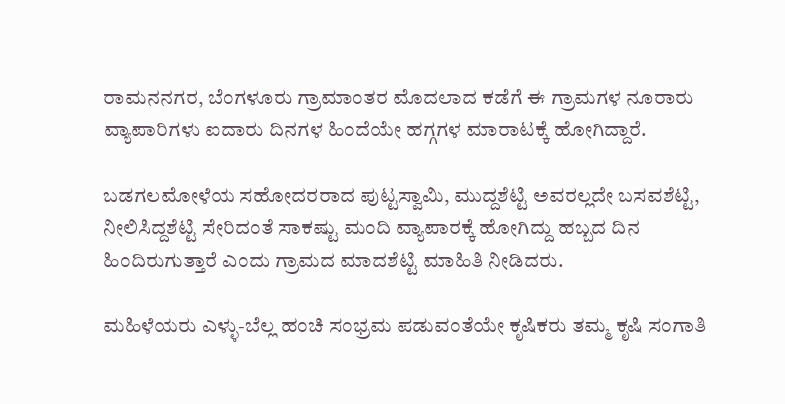ರಾಮನನಗರ, ಬೆಂಗಳೂರು ಗ್ರಾಮಾಂತರ ಮೊದಲಾದ ಕಡೆಗೆ ಈ ಗ್ರಾಮಗಳ ನೂರಾರು ವ್ಯಾಪಾರಿಗಳು ಐದಾರು ದಿನಗಳ ಹಿಂದೆಯೇ ಹಗ್ಗಗಳ ಮಾರಾಟಕ್ಕೆ ಹೋಗಿದ್ದಾರೆ.

ಬಡಗಲಮೋಳೆಯ ಸಹೋದರರಾದ ಪುಟ್ಟಸ್ವಾಮಿ, ಮುದ್ದಶೆಟ್ಟಿ ಅವರಲ್ಲದೇ ಬಸವಶೆಟ್ಟಿ, ನೀಲಿಸಿದ್ದಶೆಟ್ಟಿ ಸೇರಿದಂತೆ ಸಾಕಷ್ಟು ಮಂದಿ ವ್ಯಾಪಾರಕ್ಕೆ ಹೋಗಿದ್ದು ಹಬ್ಬದ ದಿನ ಹಿಂದಿರುಗುತ್ತಾರೆ ಎಂದು ಗ್ರಾಮದ ಮಾದಶೆಟ್ಟಿ ಮಾಹಿತಿ ನೀಡಿದರು.

ಮಹಿಳೆಯರು ಎಳ್ಳು-ಬೆಲ್ಲ ಹಂಚಿ ಸಂಭ್ರಮ ಪಡುವಂತೆಯೇ ಕೃಷಿಕರು ತಮ್ಮ ಕೃಷಿ ಸಂಗಾತಿ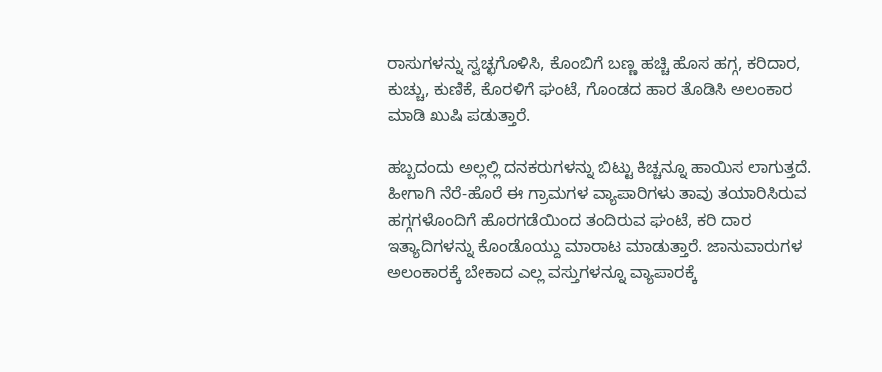ರಾಸುಗಳನ್ನು ಸ್ವಚ್ಛಗೊಳಿಸಿ, ಕೊಂಬಿಗೆ ಬಣ್ಣ ಹಚ್ಚಿ ಹೊಸ ಹಗ್ಗ, ಕರಿದಾರ, ಕುಚ್ಚು, ಕುಣಿಕೆ, ಕೊರಳಿಗೆ ಘಂಟೆ, ಗೊಂಡದ ಹಾರ ತೊಡಿಸಿ ಅಲಂಕಾರ ಮಾಡಿ ಖುಷಿ ಪಡುತ್ತಾರೆ.

ಹಬ್ಬದಂದು ಅಲ್ಲಲ್ಲಿ ದನಕರುಗಳನ್ನು ಬಿಟ್ಟು ಕಿಚ್ಚನ್ನೂ ಹಾಯಿಸ ಲಾಗುತ್ತದೆ. ಹೀಗಾಗಿ ನೆರೆ-ಹೊರೆ ಈ ಗ್ರಾಮಗಳ ವ್ಯಾಪಾರಿಗಳು ತಾವು ತಯಾರಿಸಿರುವ ಹಗ್ಗಗಳೊಂದಿಗೆ ಹೊರಗಡೆಯಿಂದ ತಂದಿರುವ ಘಂಟೆ, ಕರಿ ದಾರ ಇತ್ಯಾದಿಗಳನ್ನು ಕೊಂಡೊಯ್ದು ಮಾರಾಟ ಮಾಡುತ್ತಾರೆ. ಜಾನುವಾರುಗಳ ಅಲಂಕಾರಕ್ಕೆ ಬೇಕಾದ ಎಲ್ಲ ವಸ್ತುಗಳನ್ನೂ ವ್ಯಾಪಾರಕ್ಕೆ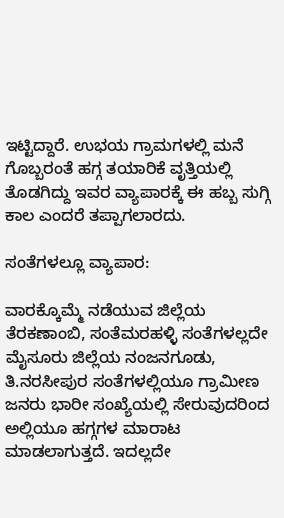ಇಟ್ಟಿದ್ದಾರೆ. ಉಭಯ ಗ್ರಾಮಗಳಲ್ಲಿ ಮನೆ ಗೊಬ್ಬರಂತೆ ಹಗ್ಗ ತಯಾರಿಕೆ ವೃತ್ತಿಯಲ್ಲಿ ತೊಡಗಿದ್ದು ಇವರ ವ್ಯಾಪಾರಕ್ಕೆ ಈ ಹಬ್ಬ ಸುಗ್ಗಿ ಕಾಲ ಎಂದರೆ ತಪ್ಪಾಗಲಾರದು.

ಸಂತೆಗಳಲ್ಲೂ ವ್ಯಾಪಾರ:

ವಾರಕ್ಕೊಮ್ಮೆ ನಡೆಯುವ ಜಿಲ್ಲೆಯ ತೆರಕಣಾಂಬಿ, ಸಂತೆಮರಹಳ್ಳಿ ಸಂತೆಗಳಲ್ಲದೇ ಮೈಸೂರು ಜಿಲ್ಲೆಯ ನಂಜನಗೂಡು, ತಿ.ನರಸೀಪುರ ಸಂತೆಗಳಲ್ಲಿಯೂ ಗ್ರಾಮೀಣ ಜನರು ಭಾರೀ ಸಂಖ್ಯೆಯಲ್ಲಿ ಸೇರುವುದರಿಂದ ಅಲ್ಲಿಯೂ ಹಗ್ಗಗಳ ಮಾರಾಟ ಮಾಡಲಾಗುತ್ತದೆ. ಇದಲ್ಲದೇ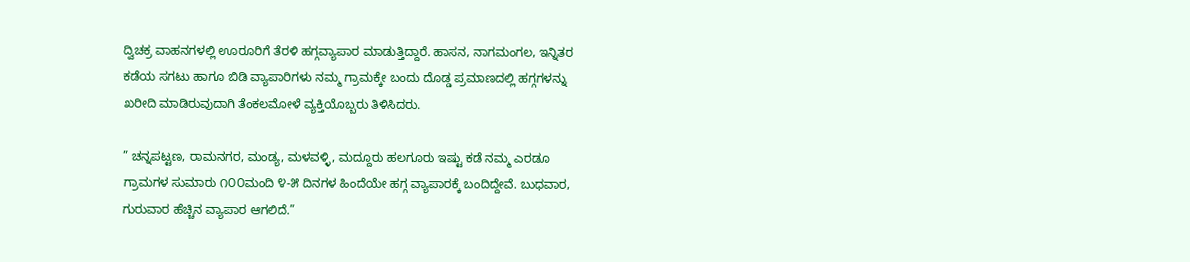ದ್ವಿಚಕ್ರ ವಾಹನಗಳಲ್ಲಿ ಊರೂರಿಗೆ ತೆರಳಿ ಹಗ್ಗವ್ಯಾಪಾರ ಮಾಡುತ್ತಿದ್ದಾರೆ. ಹಾಸನ, ನಾಗಮಂಗಲ, ಇನ್ನಿತರ ಕಡೆಯ ಸಗಟು ಹಾಗೂ ಬಿಡಿ ವ್ಯಾಪಾರಿಗಳು ನಮ್ಮ ಗ್ರಾಮಕ್ಕೇ ಬಂದು ದೊಡ್ಡ ಪ್ರಮಾಣದಲ್ಲಿ ಹಗ್ಗಗಳನ್ನು ಖರೀದಿ ಮಾಡಿರುವುದಾಗಿ ತೆಂಕಲಮೋಳೆ ವ್ಯಕ್ತಿಯೊಬ್ಬರು ತಿಳಿಸಿದರು.

” ಚನ್ನಪಟ್ಟಣ, ರಾಮನಗರ, ಮಂಡ್ಯ, ಮಳವಳ್ಳಿ, ಮದ್ದೂರು ಹಲಗೂರು ಇಷ್ಟು ಕಡೆ ನಮ್ಮ ಎರಡೂ ಗ್ರಾಮಗಳ ಸುಮಾರು ೧೦೦ಮಂದಿ ೪-೫ ದಿನಗಳ ಹಿಂದೆಯೇ ಹಗ್ಗ ವ್ಯಾಪಾರಕ್ಕೆ ಬಂದಿದ್ದೇವೆ. ಬುಧವಾರ, ಗುರುವಾರ ಹೆಚ್ಚಿನ ವ್ಯಾಪಾರ ಆಗಲಿದೆ.”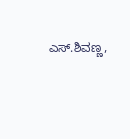ಎಸ್.ಶಿವಣ್ಣ,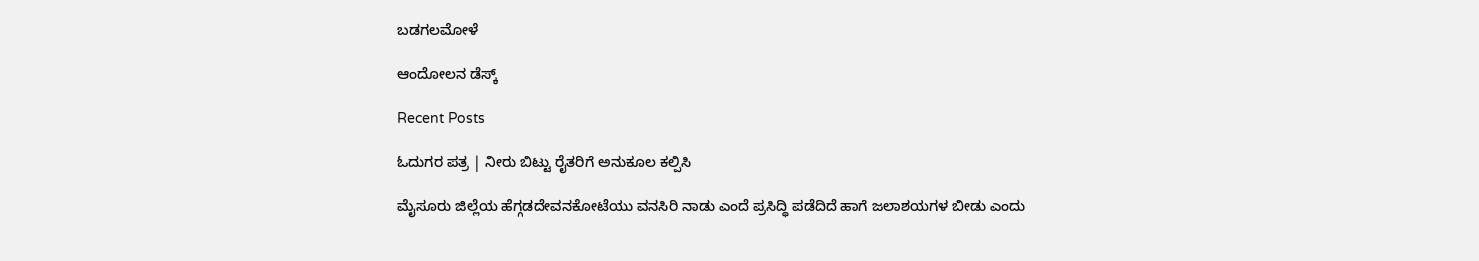ಬಡಗಲಮೋಳೆ

ಆಂದೋಲನ ಡೆಸ್ಕ್

Recent Posts

ಓದುಗರ ಪತ್ರ | ನೀರು ಬಿಟ್ಟು ರೈತರಿಗೆ ಅನುಕೂಲ ಕಲ್ಪಿಸಿ

ಮೈಸೂರು ಜಿಲ್ಲೆಯ ಹೆಗ್ಗಡದೇವನಕೋಟೆಯು ವನಸಿರಿ ನಾಡು ಎಂದೆ ಪ್ರಸಿದ್ಧಿ ಪಡೆದಿದೆ ಹಾಗೆ ಜಲಾಶಯಗಳ ಬೀಡು ಎಂದು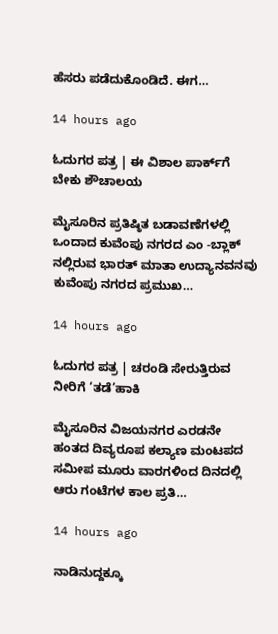ಹೆಸರು ಪಡೆದುಕೊಂಡಿದೆ. ಈಗ…

14 hours ago

ಓದುಗರ ಪತ್ರ | ಈ ವಿಶಾಲ ಪಾರ್ಕ್‌ಗೆ ಬೇಕು ಶೌಚಾಲಯ

ಮೈಸೂರಿನ ಪ್ರತಿಷ್ಠಿತ ಬಡಾವಣೆಗಳಲ್ಲಿ ಒಂದಾದ ಕುವೆಂಪು ನಗರದ ಎಂ -ಬ್ಲಾಕ್ ನಲ್ಲಿರುವ ಭಾರತ್ ಮಾತಾ ಉದ್ಯಾನವನವು ಕುವೆಂಪು ನಗರದ ಪ್ರಮುಖ…

14 hours ago

ಓದುಗರ ಪತ್ರ | ಚರಂಡಿ ಸೇರುತ್ತಿರುವ ನೀರಿಗೆ ‘ತಡೆ’ಹಾಕಿ

ಮೈಸೂರಿನ ವಿಜಯನಗರ ಎರಡನೇ ಹಂತದ ದಿವ್ಯರೂಪ ಕಲ್ಯಾಣ ಮಂಟಪದ ಸಮೀಪ ಮೂರು ವಾರಗಳಿಂದ ದಿನದಲ್ಲಿ ಆರು ಗಂಟೆಗಳ ಕಾಲ ಪ್ರತಿ…

14 hours ago

ನಾಡಿನುದ್ದಕ್ಕೂ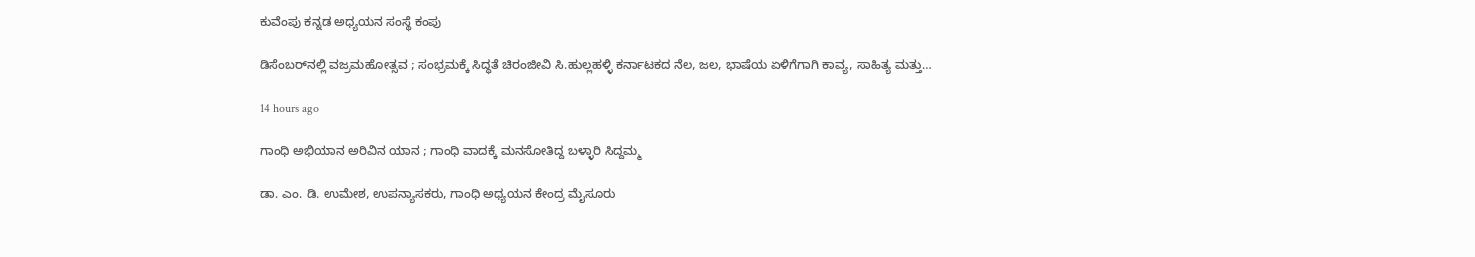ಕುವೆಂಪು ಕನ್ನಡ ಅಧ್ಯಯನ ಸಂಸ್ಥೆ ಕಂಪು

ಡಿಸೆಂಬರ್‌ನಲ್ಲಿ ವಜ್ರಮಹೋತ್ಸವ ; ಸಂಭ್ರಮಕ್ಕೆ ಸಿದ್ಧತೆ ಚಿರಂಜೀವಿ ಸಿ.ಹುಲ್ಲಹಳ್ಳಿ ಕರ್ನಾಟಕದ ನೆಲ, ಜಲ, ಭಾಷೆಯ ಏಳಿಗೆಗಾಗಿ ಕಾವ್ಯ, ಸಾಹಿತ್ಯ ಮತ್ತು…

14 hours ago

ಗಾಂಧಿ ಅಭಿಯಾನ ಅರಿವಿನ ಯಾನ ; ಗಾಂಧಿ ವಾದಕ್ಕೆ ಮನಸೋತಿದ್ದ ಬಳ್ಳಾರಿ ಸಿದ್ದಮ್ಮ

ಡಾ. ಎಂ. ಡಿ. ಉಮೇಶ, ಉಪನ್ಯಾಸಕರು, ಗಾಂಧಿ ಅಧ್ಯಯನ ಕೇಂದ್ರ ಮೈಸೂರು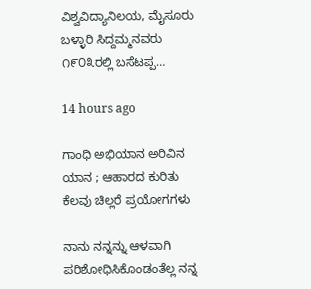ವಿಶ್ವವಿದ್ಯಾನಿಲಯ, ಮೈಸೂರು ಬಳ್ಳಾರಿ ಸಿದ್ದಮ್ಮನವರು ೧೯೦೩ರಲ್ಲಿ ಬಸೆಟಪ್ಪ…

14 hours ago

ಗಾಂಧಿ ಅಭಿಯಾನ ಅರಿವಿನ ಯಾನ ; ಆಹಾರದ ಕುರಿತು ಕೆಲವು ಚಿಲ್ಲರೆ ಪ್ರಯೋಗಗಳು

ನಾನು ನನ್ನನ್ನು ಆಳವಾಗಿ ಪರಿಶೋಧಿಸಿಕೊಂಡಂತೆಲ್ಲ ನನ್ನ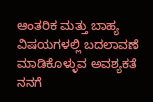ಆಂತರಿಕ ಮತ್ತು ಬಾಹ್ಯ ವಿಷಯಗಳಲ್ಲಿ ಬದಲಾವಣೆ ಮಾಡಿಕೊಳ್ಳುವ ಅವಶ್ಯಕತೆ ನನಗೆ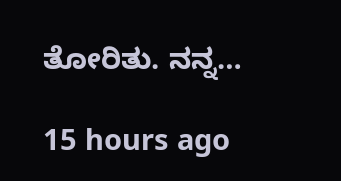ತೋರಿತು. ನನ್ನ…

15 hours ago